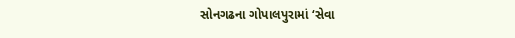સોનગઢના ગોપાલપુરામાં ‘સેવા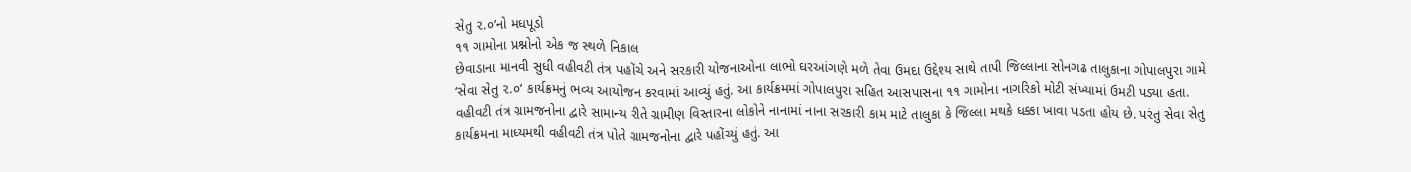સેતુ ૨.૦’નો મધપૂડો
૧૧ ગામોના પ્રશ્નોનો એક જ સ્થળે નિકાલ
છેવાડાના માનવી સુધી વહીવટી તંત્ર પહોંચે અને સરકારી યોજનાઓના લાભો ઘરઆંગણે મળે તેવા ઉમદા ઉદ્દેશ્ય સાથે તાપી જિલ્લાના સોનગઢ તાલુકાના ગોપાલપુરા ગામે ‘સેવા સેતુ ૨.૦’ કાર્યક્રમનું ભવ્ય આયોજન કરવામાં આવ્યું હતું. આ કાર્યક્રમમાં ગોપાલપુરા સહિત આસપાસના ૧૧ ગામોના નાગરિકો મોટી સંખ્યામાં ઉમટી પડ્યા હતા.
વહીવટી તંત્ર ગ્રામજનોના દ્વારે સામાન્ય રીતે ગ્રામીણ વિસ્તારના લોકોને નાનામાં નાના સરકારી કામ માટે તાલુકા કે જિલ્લા મથકે ધક્કા ખાવા પડતા હોય છે. પરંતુ સેવા સેતુ કાર્યક્રમના માધ્યમથી વહીવટી તંત્ર પોતે ગ્રામજનોના દ્વારે પહોંચ્યું હતું. આ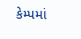કેમ્પમાં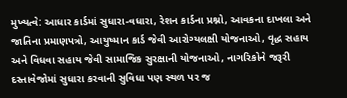મુખ્યત્વે: આધાર કાર્ડમાં સુધારા-વધારા, રેશન કાર્ડના પ્રશ્નો, આવકના દાખલા અને જાતિના પ્રમાણપત્રો, આયુષ્માન કાર્ડ જેવી આરોગ્યલક્ષી યોજનાઓ, વૃદ્ધ સહાય અને વિધવા સહાય જેવી સામાજિક સુરક્ષાની યોજનાઓ, નાગરિકોને જરૂરી દસ્તાવેજોમાં સુધારા કરવાની સુવિધા પણ સ્થળ પર જ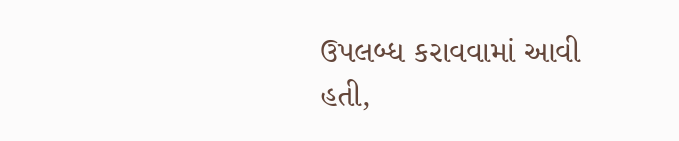ઉપલબ્ધ કરાવવામાં આવી હતી,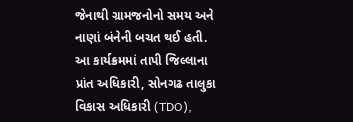જેનાથી ગ્રામજનોનો સમય અને નાણાં બંનેની બચત થઈ હતી.
આ કાર્યક્રમમાં તાપી જિલ્લાના પ્રાંત અધિકારી, સોનગઢ તાલુકા વિકાસ અધિકારી (TDO),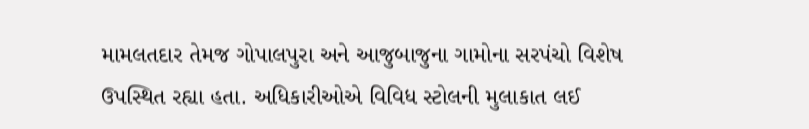મામલતદાર તેમજ ગોપાલપુરા અને આજુબાજુના ગામોના સરપંચો વિશેષ ઉપસ્થિત રહ્યા હતા. અધિકારીઓએ વિવિધ સ્ટોલની મુલાકાત લઈ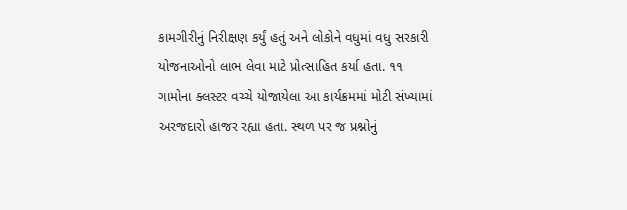કામગીરીનું નિરીક્ષણ કર્યું હતું અને લોકોને વધુમાં વધુ સરકારી યોજનાઓનો લાભ લેવા માટે પ્રોત્સાહિત કર્યા હતા. ૧૧ ગામોના ક્લસ્ટર વચ્ચે યોજાયેલા આ કાર્યક્રમમાં મોટી સંખ્યામાં અરજદારો હાજર રહ્યા હતા. સ્થળ પર જ પ્રશ્નોનું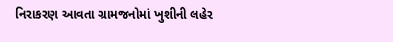નિરાકરણ આવતા ગ્રામજનોમાં ખુશીની લહેર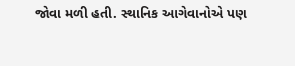જોવા મળી હતી. સ્થાનિક આગેવાનોએ પણ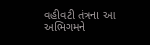વહીવટી તંત્રના આ અભિગમને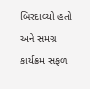બિરદાવ્યો હતો અને સમગ્ર કાર્યક્રમ સફળ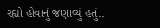રહ્યો હોવાનું જણાવ્યું હતું..